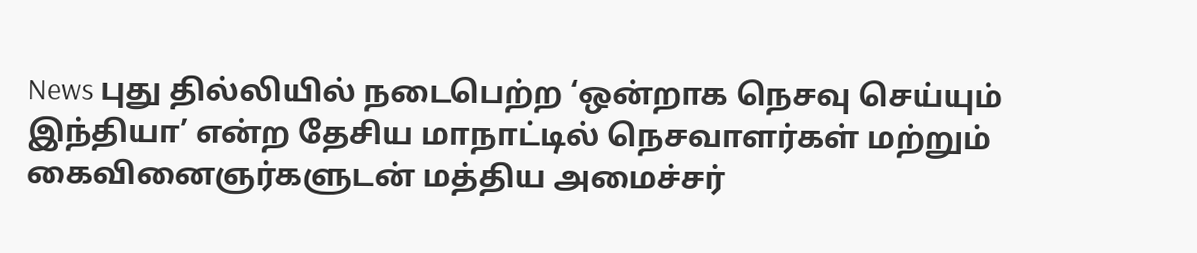News புது தில்லியில் நடைபெற்ற ‘ஒன்றாக நெசவு செய்யும் இந்தியா’ என்ற தேசிய மாநாட்டில் நெசவாளர்கள் மற்றும் கைவினைஞர்களுடன் மத்திய அமைச்சர்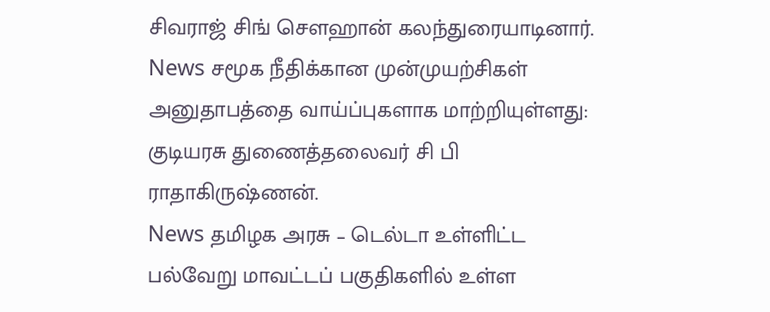சிவராஜ் சிங் சௌஹான் கலந்துரையாடினார்.
News சமூக நீதிக்கான முன்முயற்சிகள் அனுதாபத்தை வாய்ப்புகளாக மாற்றியுள்ளது: குடியரசு துணைத்தலைவர் சி பி ராதாகிருஷ்ணன்.
News தமிழக அரசு – டெல்டா உள்ளிட்ட பல்வேறு மாவட்டப் பகுதிகளில் உள்ள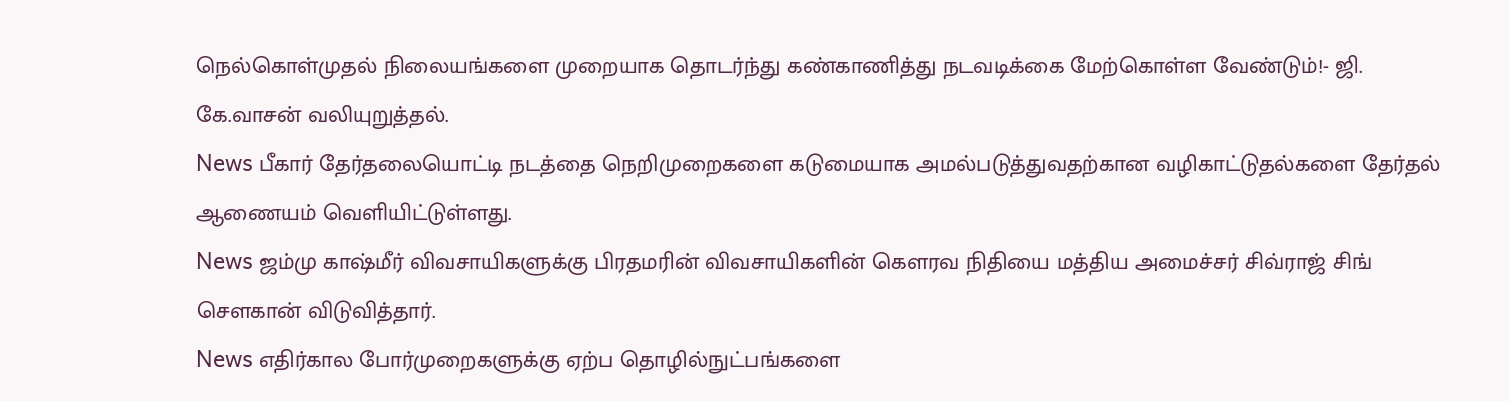நெல்கொள்முதல் நிலையங்களை முறையாக தொடர்ந்து கண்காணித்து நடவடிக்கை மேற்கொள்ள வேண்டும்!- ஜி. கே.வாசன் வலியுறுத்தல்.
News பீகார் தேர்தலையொட்டி நடத்தை நெறிமுறைகளை கடுமையாக அமல்படுத்துவதற்கான வழிகாட்டுதல்களை தேர்தல் ஆணையம் வெளியிட்டுள்ளது.
News ஜம்மு காஷ்மீர் விவசாயிகளுக்கு பிரதமரின் விவசாயிகளின் கௌரவ நிதியை மத்திய அமைச்சர் சிவ்ராஜ் சிங் சௌகான் விடுவித்தார்.
News எதிர்கால போர்முறைகளுக்கு ஏற்ப தொழில்நுட்பங்களை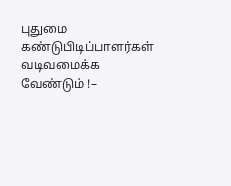புதுமை கண்டுபிடிப்பாளர்கள் வடிவமைக்க வேண்டும் !–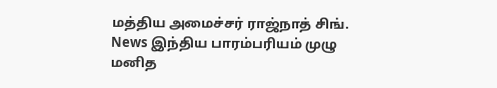மத்திய அமைச்சர் ராஜ்நாத் சிங்.
News இந்திய பாரம்பரியம் முழு மனித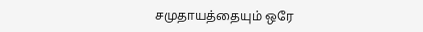சமுதாயத்தையும் ஒரே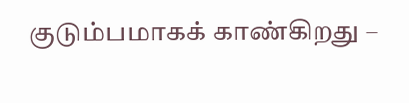குடும்பமாகக் காண்கிறது –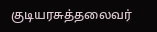குடியரசுத்தலைவர்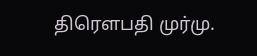திரௌபதி முர்மு.